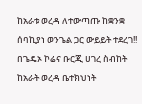ከአራቱ ወረዳ ለተውጣጡ ከቋንቋ ሰባኪያነ ወንጌል ጋር ውይይት ተደረገ!!
በጌዴኦ ኮሬና ቡርጂ ሀገረ ስብከት ከአራት ወረዳ ቤተክህነት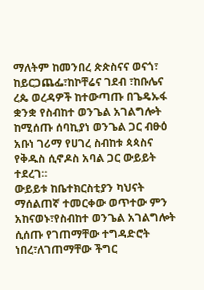ማለትም ከመንበረ ጵጵስናና ወናጎ፣ ከይርጋጨፌ፣ከኮቸሬና ገደብ ፣ከቡሌና ረጴ ወረዳዎች ከተውጣጡ በጌዴኡፋ ቋንቋ የስብከተ ወንጌል አገልግሎት ከሚሰጡ ሰባኪያነ ወንጌል ጋር ብፁዕ አቡነ ገሪማ የሀገረ ስብከቱ ጳጳስና የቅዱስ ሲኖዶስ አባል ጋር ውይይት ተደረገ።
ውይይቱ ከቤተክርስቲያን ካህናት ማሰልጠኛ ተመርቀው ወጥተው ምን አከናወኑ፣የስብከተ ወንጌል አገልግሎት ሲሰጡ የገጠማቸው ተግዳድሮት ነበረ፣ለገጠማቸው ችግር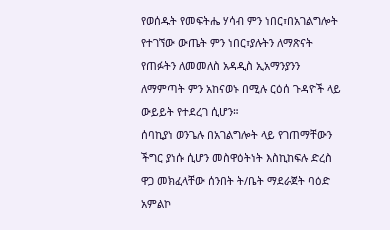የወሰዱት የመፍትሔ ሃሳብ ምን ነበር፣በአገልግሎት የተገኘው ውጤት ምን ነበር፣ያሉትን ለማጽናት የጠፉትን ለመመለስ አዳዲስ ኢአማንያንን ለማምጣት ምን አከናወኑ በሚሉ ርዕሰ ጉዳዮች ላይ ውይይት የተደረገ ሲሆን።
ሰባኪያነ ወንጌሉ በአገልግሎት ላይ የገጠማቸውን ችግር ያነሱ ሲሆን መስዋዕትነት እስኪከፍሉ ድረስ ዋጋ መክፈላቸው ሰንበት ት/ቤት ማደራጀት ባዕድ አምልኮ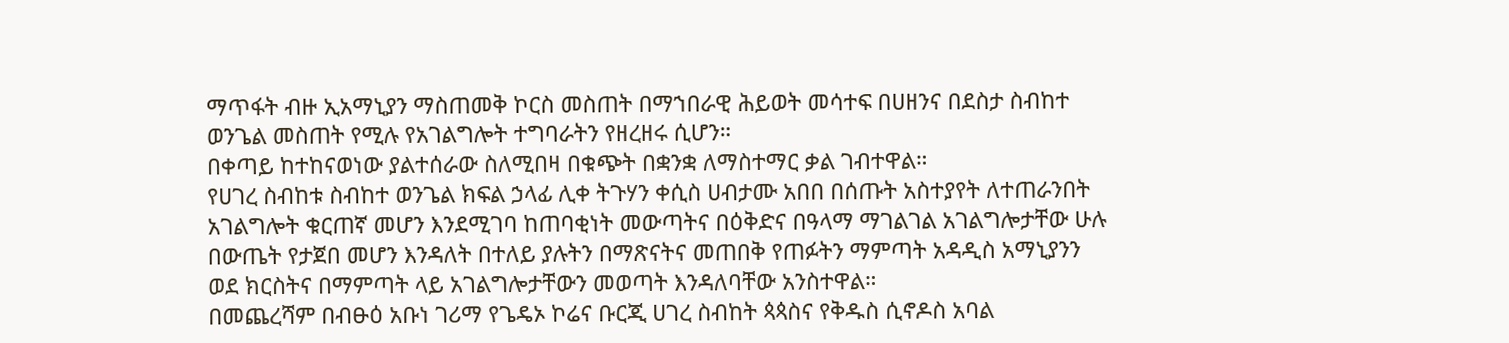ማጥፋት ብዙ ኢአማኒያን ማስጠመቅ ኮርስ መስጠት በማኀበራዊ ሕይወት መሳተፍ በሀዘንና በደስታ ስብከተ ወንጌል መስጠት የሚሉ የአገልግሎት ተግባራትን የዘረዘሩ ሲሆን።
በቀጣይ ከተከናወነው ያልተሰራው ስለሚበዛ በቁጭት በቋንቋ ለማስተማር ቃል ገብተዋል።
የሀገረ ስብከቱ ስብከተ ወንጌል ክፍል ኃላፊ ሊቀ ትጉሃን ቀሲስ ሀብታሙ አበበ በሰጡት አስተያየት ለተጠራንበት አገልግሎት ቁርጠኛ መሆን እንደሚገባ ከጠባቂነት መውጣትና በዕቅድና በዓላማ ማገልገል አገልግሎታቸው ሁሉ በውጤት የታጀበ መሆን እንዳለት በተለይ ያሉትን በማጽናትና መጠበቅ የጠፉትን ማምጣት አዳዲስ አማኒያንን ወደ ክርስትና በማምጣት ላይ አገልግሎታቸውን መወጣት እንዳለባቸው አንስተዋል።
በመጨረሻም በብፁዕ አቡነ ገሪማ የጌዴኦ ኮሬና ቡርጂ ሀገረ ስብከት ጳጳስና የቅዱስ ሲኖዶስ አባል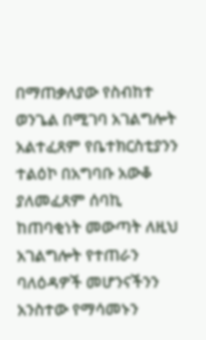በማጠቃለያው የስብከተ ወንጌል በሚገባ አገልግሎት አልተፈጸም የቤተክርስቲያንን ተልዕኮ በአግባቡ አውቆ ያለመፈጸም ሰባኪ ከጠባቂነት መውጣት ለዚህ አገልግሎት የተጠራን ባለዕዳዎች መሆንናችንን አንስተው የማሳመኑን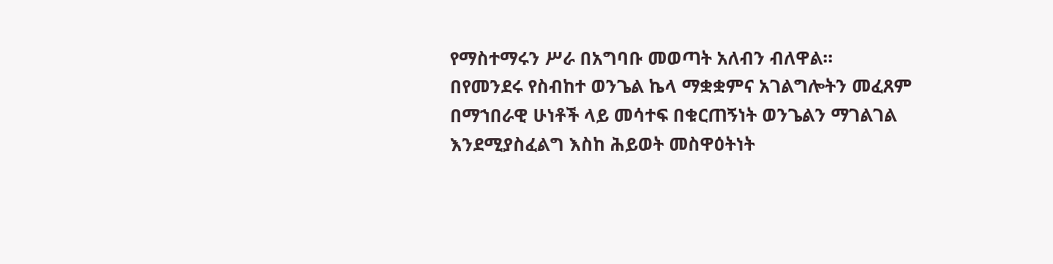የማስተማሩን ሥራ በአግባቡ መወጣት አለብን ብለዋል።
በየመንደሩ የስብከተ ወንጌል ኬላ ማቋቋምና አገልግሎትን መፈጸም በማኀበራዊ ሁነቶች ላይ መሳተፍ በቁርጠኝነት ወንጌልን ማገልገል እንደሚያስፈልግ እስከ ሕይወት መስዋዕትነት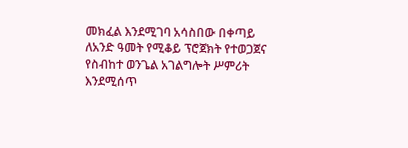መክፈል እንደሚገባ አሳስበው በቀጣይ ለአንድ ዓመት የሚቆይ ፕሮጀክት የተወጋጀና የስብከተ ወንጌል አገልግሎት ሥምሪት እንደሚሰጥ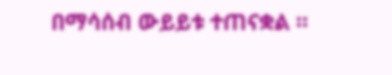በማሳሰብ ውይይቱ ተጠናቋል ።